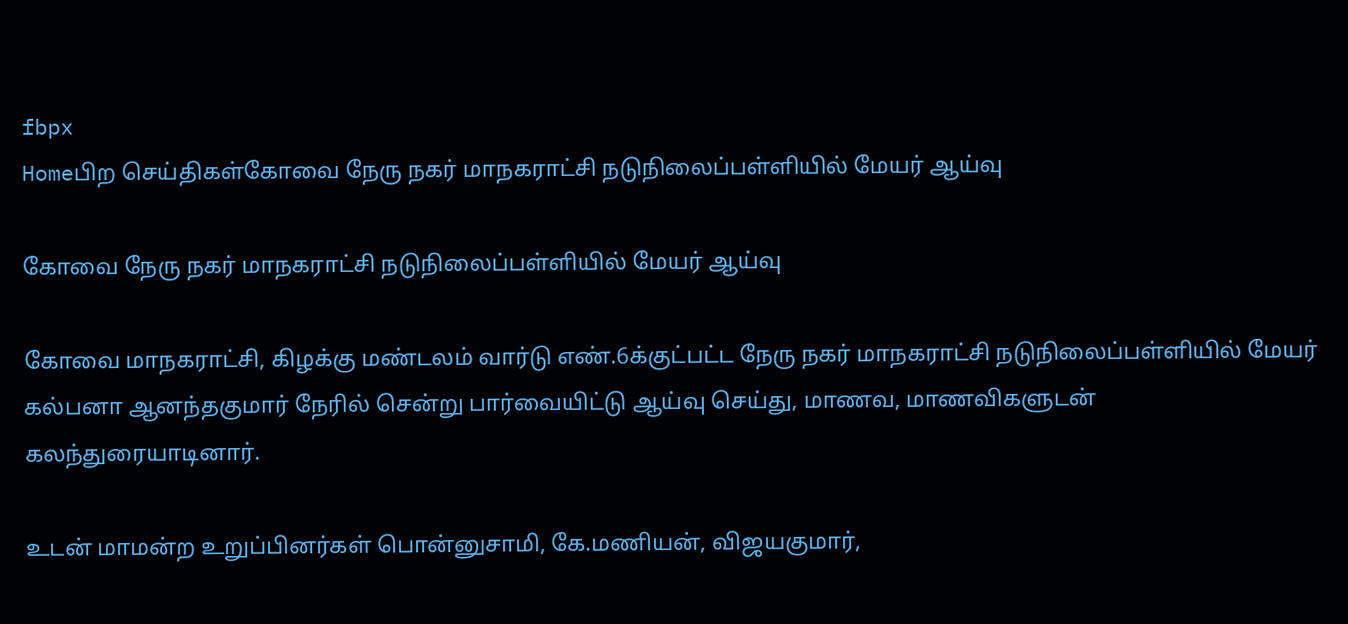fbpx
Homeபிற செய்திகள்கோவை நேரு நகர் மாநகராட்சி நடுநிலைப்பள்ளியில் மேயர் ஆய்வு

கோவை நேரு நகர் மாநகராட்சி நடுநிலைப்பள்ளியில் மேயர் ஆய்வு

கோவை மாநகராட்சி, கிழக்கு மண்டலம் வார்டு எண்.6க்குட்பட்ட நேரு நகர் மாநகராட்சி நடுநிலைப்பள்ளியில் மேயர் கல்பனா ஆனந்தகுமார் நேரில் சென்று பார்வையிட்டு ஆய்வு செய்து, மாணவ, மாணவிகளுடன் கலந்துரையாடினார்.

உடன் மாமன்ற உறுப்பினர்கள் பொன்னுசாமி, கே.மணியன், விஜயகுமார்,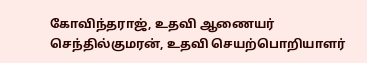கோவிந்தராஜ், உதவி ஆணையர் செந்தில்குமரன், உதவி செயற்பொறியாளர்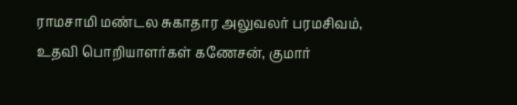ராமசாமி மண்டல சுகாதார அலுவலர் பரமசிவம், உதவி பொறியாளர்கள் கணேசன், குமார்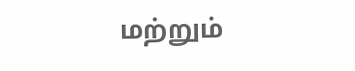மற்றும்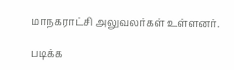மாநகராட்சி அலுவலர்கள் உள்ளனர்.

படிக்க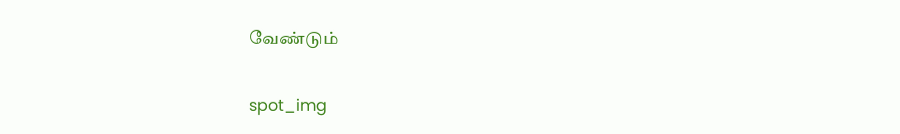வேண்டும்

spot_img